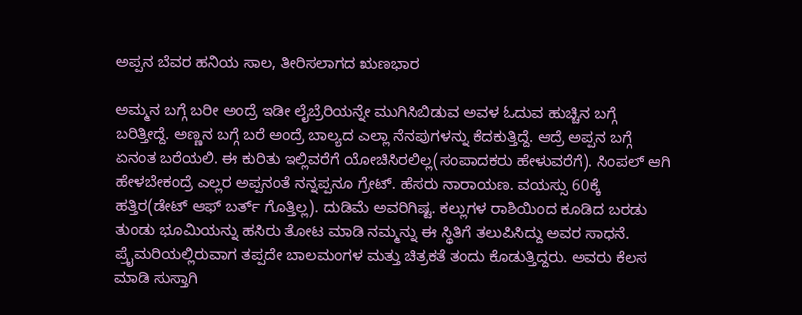ಅಪ್ಪನ ಬೆವರ ಹನಿಯ ಸಾಲ, ತೀರಿಸಲಾಗದ ಋಣಭಾರ

ಅಮ್ಮನ ಬಗ್ಗೆ ಬರೀ ಅಂದ್ರೆ ಇಡೀ ಲೈಬ್ರೆರಿಯನ್ನೇ ಮುಗಿಸಿಬಿಡುವ ಅವಳ ಓದುವ ಹುಚ್ಚಿನ ಬಗ್ಗೆ ಬರಿತ್ತೀದ್ದೆ. ಅಣ್ಣನ ಬಗ್ಗೆ ಬರೆ ಅಂದ್ರೆ ಬಾಲ್ಯದ ಎಲ್ಲಾ ನೆನಪುಗಳನ್ನು ಕೆದಕುತ್ತಿದ್ದೆ. ಆದ್ರೆ ಅಪ್ಪನ ಬಗ್ಗೆ ಏನಂತ ಬರೆಯಲಿ. ಈ ಕುರಿತು ಇಲ್ಲಿವರೆಗೆ ಯೋಚಿಸಿರಲಿಲ್ಲ(ಸಂಪಾದಕರು ಹೇಳುವರೆಗೆ). ಸಿಂಪಲ್ ಆಗಿ ಹೇಳಬೇಕಂದ್ರೆ ಎಲ್ಲರ ಅಪ್ಪನಂತೆ ನನ್ನಪ್ಪನೂ ಗ್ರೇಟ್. ಹೆಸರು ನಾರಾಯಣ. ವಯಸ್ಸು 60ಕ್ಕೆ ಹತ್ತಿರ(ಡೇಟ್ ಆಫ್ ಬರ್ತ್ ಗೊತ್ತಿಲ್ಲ). ದುಡಿಮೆ ಅವರಿಗಿಷ್ಟ. ಕಲ್ಲುಗಳ ರಾಶಿಯಿಂದ ಕೂಡಿದ ಬರಡು ತುಂಡು ಭೂಮಿಯನ್ನು ಹಸಿರು ತೋಟ ಮಾಡಿ ನಮ್ಮನ್ನು ಈ ಸ್ಥಿತಿಗೆ ತಲುಪಿಸಿದ್ದು ಅವರ ಸಾಧನೆ.
ಪ್ರೈಮರಿಯಲ್ಲಿರುವಾಗ ತಪ್ಪದೇ ಬಾಲಮಂಗಳ ಮತ್ತು ಚಿತ್ರಕತೆ ತಂದು ಕೊಡುತ್ತಿದ್ದರು. ಅವರು ಕೆಲಸ ಮಾಡಿ ಸುಸ್ತಾಗಿ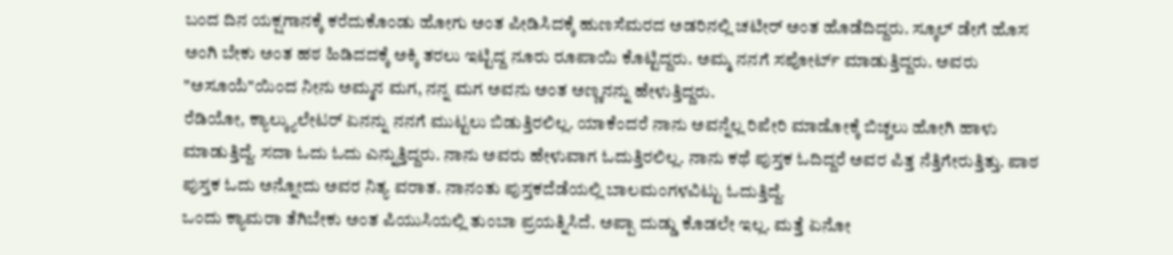ಬಂದ ದಿನ ಯಕ್ಷಗಾನಕ್ಕೆ ಕರೆದುಕೊಂಡು ಹೋಗು ಅಂತ ಪೀಡಿಸಿದಕ್ಕೆ ಹುಣಸೆಮರದ ಅಡರಿನಲ್ಲಿ ಚಟೀರ್ ಅಂತ ಹೊಡೆದಿದ್ದರು. ಸ್ಕೂಲ್ ಡೇಗೆ ಹೊಸ ಅಂಗಿ ಬೇಕು ಅಂತ ಹಠ ಹಿಡಿದದಕ್ಕೆ ಅಕ್ಕಿ ತರಲು ಇಟ್ಟಿದ್ದ ನೂರು ರೂಪಾಯಿ ಕೊಟ್ಟಿದ್ದರು. ಅಮ್ಮ ನನಗೆ ಸಪೋರ್ಟ್ ಮಾಡುತ್ತಿದ್ದರು. ಅವರು "ಅಸೂಯೆ"ಯಿಂದ ನೀನು ಅಮ್ಮನ ಮಗ, ನನ್ನ ಮಗ ಅವನು ಅಂತ ಅಣ್ಣನನ್ನು ಹೇಳುತ್ತಿದ್ದರು.
ರೆಡಿಯೋ, ಕ್ಯಾಲ್ಕ್ಯುಲೇಟರ್ ಏನನ್ನು ನನಗೆ ಮುಟ್ಟಲು ಬಿಡುತ್ತಿರಲಿಲ್ಲ. ಯಾಕೆಂದರೆ ನಾನು ಅವನ್ನೆಲ್ಲ ರಿಪೇರಿ ಮಾಡೋಕ್ಕೆ ಬಿಚ್ಚಲು ಹೋಗಿ ಹಾಳು ಮಾಡುತ್ತಿದ್ದೆ. ಸದಾ ಓದು ಓದು ಎನ್ನುತ್ತಿದ್ದರು. ನಾನು ಅವರು ಹೇಳುವಾಗ ಓದುತ್ತಿರಲಿಲ್ಲ. ನಾನು ಕಥೆ ಪುಸ್ತಕ ಓದಿದ್ದರೆ ಅವರ ಪಿತ್ತ ನೆತ್ತಿಗೇರುತ್ತಿತ್ತು. ಪಾಠ ಪುಸ್ತಕ ಓದು ಅನ್ನೋದು ಅವರ ನಿತ್ಯ ವರಾತ. ನಾನಂತು ಪುಸ್ತಕದೆಡೆಯಲ್ಲಿ ಬಾಲಮಂಗಳವಿಟ್ಟು ಓದುತ್ತಿದ್ದೆ.
ಒಂದು ಕ್ಯಾಮರಾ ತೆಗಿಬೇಕು ಅಂತ ಪಿಯುಸಿಯಲ್ಲಿ ತುಂಬಾ ಪ್ರಯತ್ನಿಸಿದೆ. ಅಪ್ಪಾ ದುಡ್ಡು ಕೊಡಲೇ ಇಲ್ಲ. ಮತ್ತೆ ಏನೋ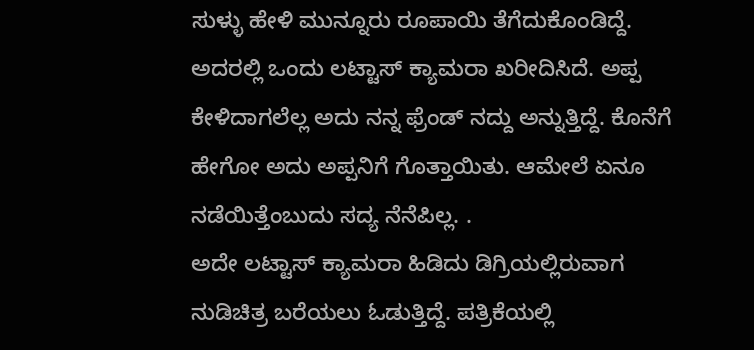ಸುಳ್ಳು ಹೇಳಿ ಮುನ್ನೂರು ರೂಪಾಯಿ ತೆಗೆದುಕೊಂಡಿದ್ದೆ. ಅದರಲ್ಲಿ ಒಂದು ಲಟ್ಟಾಸ್ ಕ್ಯಾಮರಾ ಖರೀದಿಸಿದೆ. ಅಪ್ಪ ಕೇಳಿದಾಗಲೆಲ್ಲ ಅದು ನನ್ನ ಫ್ರೆಂಡ್ ನದ್ದು ಅನ್ನುತ್ತಿದ್ದೆ. ಕೊನೆಗೆ ಹೇಗೋ ಅದು ಅಪ್ಪನಿಗೆ ಗೊತ್ತಾಯಿತು. ಆಮೇಲೆ ಏನೂ ನಡೆಯಿತ್ತೆಂಬುದು ಸದ್ಯ ನೆನೆಪಿಲ್ಲ. .
ಅದೇ ಲಟ್ಟಾಸ್ ಕ್ಯಾಮರಾ ಹಿಡಿದು ಡಿಗ್ರಿಯಲ್ಲಿರುವಾಗ ನುಡಿಚಿತ್ರ ಬರೆಯಲು ಓಡುತ್ತಿದ್ದೆ. ಪತ್ರಿಕೆಯಲ್ಲಿ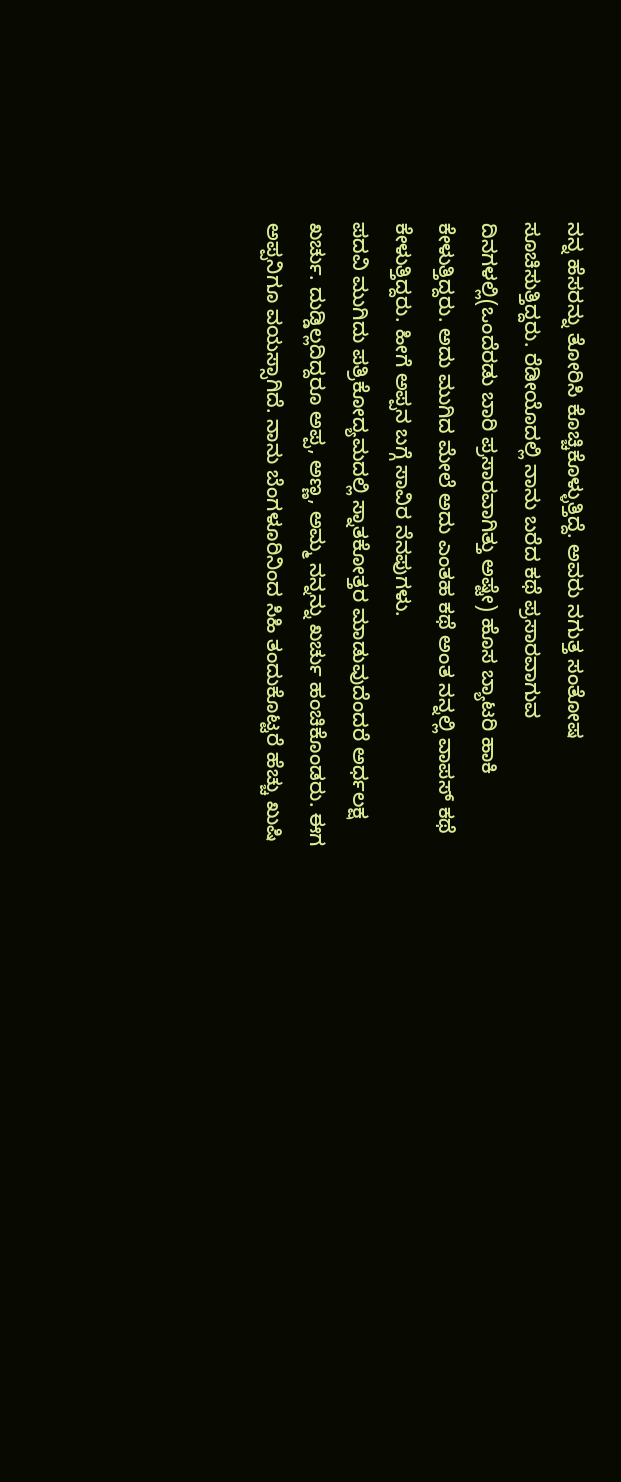ನನ್ನ ಹೆಸರನ್ನು ತೋರಿಸಿ ಕೊಚ್ಚಿಕೊಳ್ಳುತ್ತಿದ್ದೆ. ಅವರು ನಗುತ್ತ ಸಂತೋಷ ಸೂಚಿಸುತ್ತಿದ್ದರು. ರೆಡೀಯೊದಲ್ಲಿ ನಾನು ಬರೆದ ಕಥೆ ಪ್ರಸಾರವಾಗುವ ದಿನಗಳಲ್ಲಿ(ಒಂದೆರಡು ಬಾರಿ ಪ್ರಸಾರವಾಗಿತ್ತು ಅಷ್ಟೇ) ಹೊಸ ಬ್ಯಾಟರಿ ಹಾಕಿ ಕೇಳುತ್ತಿದ್ದರು. ಅದು ಮುಗಿದ ಮೇಲೆ ಅದು ಎಂತಹ ಕಥೆ ಅಂತ ನನ್ನಲ್ಲಿ ವಾಪಸ್ ಕಥೆ ಕೇಳುತ್ತಿದ್ದರು. ಹೀಗೆ ಅಪ್ಪನ ಬಗ್ಗೆ ಸಾವಿರ ನೆನಪುಗಳು.
ಪದವಿ ಮುಗಿದು ಪತ್ರಿಕೋದ್ಯಮದಲ್ಲಿ ಸ್ನಾತಕೋತ್ತರ ಮಾಡುವುದೆಂದರೆ ಅರ್ಧಲಕ್ಷ ಖರ್ಚು. ದುಡ್ಡಿಲ್ಲದಿದ್ದರೂ ಅಪ್ಪ, ಅಣ್ಣ, ಅಮ್ಮ ನನ್ನನ್ನು ಖರ್ಚು ಹಂಚಿಕೊಂಡರು. ಈಗ ಅಪ್ಪನಿಗೂ ವಯಸ್ಸಾಗಿದೆ. ನಾನು ಬೆಂಗಳೂರಿನಿಂದ ಸಿಹಿ ತಂದುಕೊಟ್ಟರೆ ಹೆಚ್ಚು ಖುಷಿ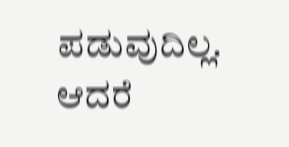ಪಡುವುದಿಲ್ಲ. ಆದರೆ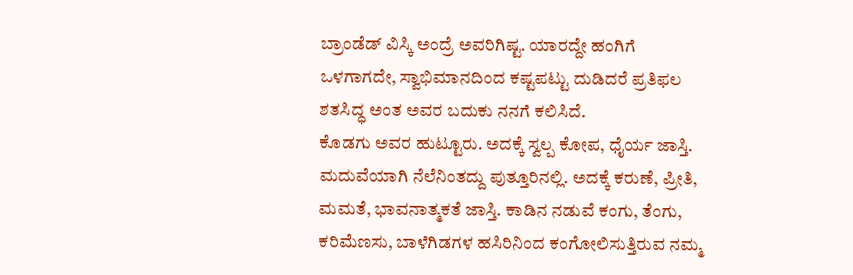ಬ್ರಾಂಡೆಡ್ ವಿಸ್ಕಿ ಅಂದ್ರೆ ಅವರಿಗಿಷ್ಟ. ಯಾರದ್ದೇ ಹಂಗಿಗೆ ಒಳಗಾಗದೇ, ಸ್ವಾಭಿಮಾನದಿಂದ ಕಷ್ಟಪಟ್ಟು ದುಡಿದರೆ ಪ್ರತಿಫಲ ಶತಸಿದ್ಧ ಅಂತ ಅವರ ಬದುಕು ನನಗೆ ಕಲಿಸಿದೆ.
ಕೊಡಗು ಅವರ ಹುಟ್ಟೂರು. ಅದಕ್ಕೆ ಸ್ವಲ್ಪ ಕೋಪ, ಧೈರ್ಯ ಜಾಸ್ತಿ. ಮದುವೆಯಾಗಿ ನೆಲೆನಿಂತದ್ದು ಪುತ್ತೂರಿನಲ್ಲಿ. ಅದಕ್ಕೆ ಕರುಣೆ, ಪ್ರೀತಿ, ಮಮತೆ, ಭಾವನಾತ್ಮಕತೆ ಜಾಸ್ತಿ. ಕಾಡಿನ ನಡುವೆ ಕಂಗು, ತೆಂಗು, ಕರಿಮೆಣಸು, ಬಾಳೆಗಿಡಗಳ ಹಸಿರಿನಿಂದ ಕಂಗೋಲಿಸುತ್ತಿರುವ ನಮ್ಮ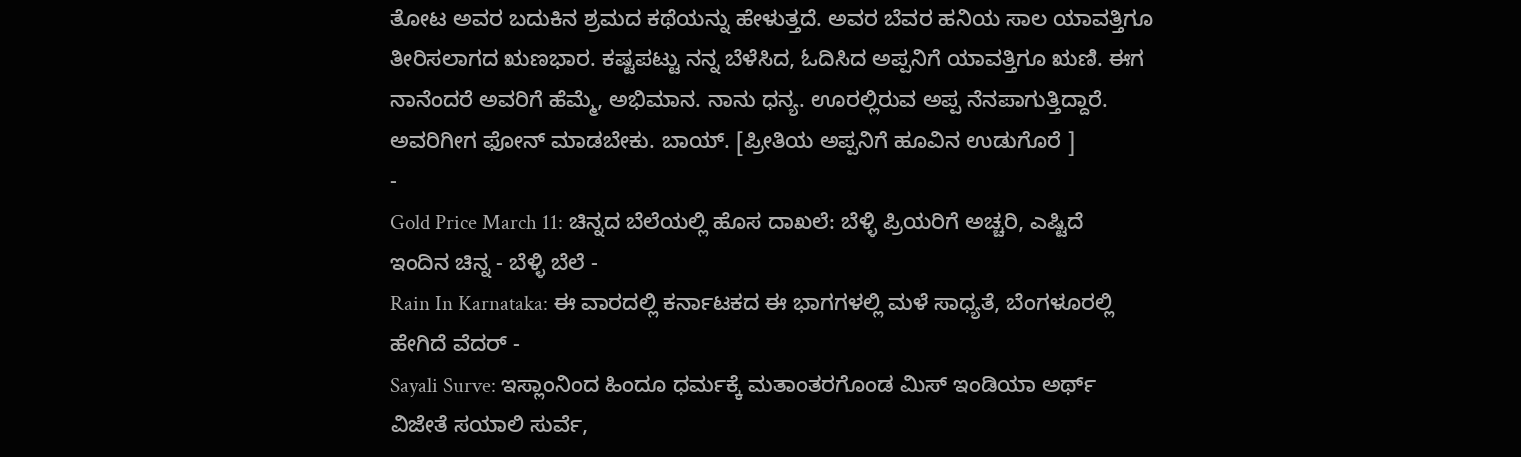ತೋಟ ಅವರ ಬದುಕಿನ ಶ್ರಮದ ಕಥೆಯನ್ನು ಹೇಳುತ್ತದೆ. ಅವರ ಬೆವರ ಹನಿಯ ಸಾಲ ಯಾವತ್ತಿಗೂ ತೀರಿಸಲಾಗದ ಋಣಭಾರ. ಕಷ್ಟಪಟ್ಟು ನನ್ನ ಬೆಳೆಸಿದ, ಓದಿಸಿದ ಅಪ್ಪನಿಗೆ ಯಾವತ್ತಿಗೂ ಋಣಿ. ಈಗ ನಾನೆಂದರೆ ಅವರಿಗೆ ಹೆಮ್ಮೆ, ಅಭಿಮಾನ. ನಾನು ಧನ್ಯ. ಊರಲ್ಲಿರುವ ಅಪ್ಪ ನೆನಪಾಗುತ್ತಿದ್ದಾರೆ. ಅವರಿಗೀಗ ಫೋನ್ ಮಾಡಬೇಕು. ಬಾಯ್. [ಪ್ರೀತಿಯ ಅಪ್ಪನಿಗೆ ಹೂವಿನ ಉಡುಗೊರೆ ]
-
Gold Price March 11: ಚಿನ್ನದ ಬೆಲೆಯಲ್ಲಿ ಹೊಸ ದಾಖಲೆ: ಬೆಳ್ಳಿ ಪ್ರಿಯರಿಗೆ ಅಚ್ಚರಿ, ಎಷ್ಟಿದೆ ಇಂದಿನ ಚಿನ್ನ - ಬೆಳ್ಳಿ ಬೆಲೆ -
Rain In Karnataka: ಈ ವಾರದಲ್ಲಿ ಕರ್ನಾಟಕದ ಈ ಭಾಗಗಳಲ್ಲಿ ಮಳೆ ಸಾಧ್ಯತೆ, ಬೆಂಗಳೂರಲ್ಲಿ ಹೇಗಿದೆ ವೆದರ್ -
Sayali Surve: ಇಸ್ಲಾಂನಿಂದ ಹಿಂದೂ ಧರ್ಮಕ್ಕೆ ಮತಾಂತರಗೊಂಡ ಮಿಸ್ ಇಂಡಿಯಾ ಅರ್ಥ್ ವಿಜೇತೆ ಸಯಾಲಿ ಸುರ್ವೆ,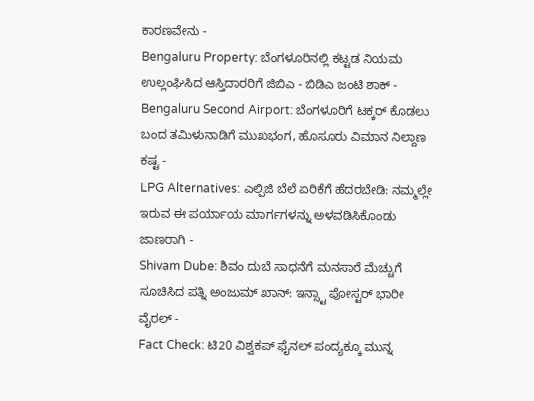ಕಾರಣವೇನು -
Bengaluru Property: ಬೆಂಗಳೂರಿನಲ್ಲಿ ಕಟ್ಟಡ ನಿಯಮ ಉಲ್ಲಂಘಿಸಿದ ಆಸ್ತಿದಾರರಿಗೆ ಜಿಬಿಎ - ಬಿಡಿಎ ಜಂಟಿ ಶಾಕ್ -
Bengaluru Second Airport: ಬೆಂಗಳೂರಿಗೆ ಟಕ್ಕರ್ ಕೊಡಲು ಬಂದ ತಮಿಳುನಾಡಿಗೆ ಮುಖಭಂಗ, ಹೊಸೂರು ವಿಮಾನ ನಿಲ್ದಾಣ ಕಷ್ಟ -
LPG Alternatives: ಎಲ್ಪಿಜಿ ಬೆಲೆ ಏರಿಕೆಗೆ ಹೆದರಬೇಡಿ: ನಮ್ಮಲ್ಲೇ ಇರುವ ಈ ಪರ್ಯಾಯ ಮಾರ್ಗಗಳನ್ನು ಅಳವಡಿಸಿಕೊಂಡು ಜಾಣರಾಗಿ -
Shivam Dube: ಶಿವಂ ದುಬೆ ಸಾಧನೆಗೆ ಮನಸಾರೆ ಮೆಚ್ಚುಗೆ ಸೂಚಿಸಿದ ಪತ್ನಿ ಅಂಜುಮ್ ಖಾನ್: ಇನ್ಸ್ಟಾ ಪೋಸ್ಟರ್ ಭಾರೀ ವೈರಲ್ -
Fact Check: ಟಿ20 ವಿಶ್ವಕಪ್ ಫೈನಲ್ ಪಂದ್ಯಕ್ಕೂ ಮುನ್ನ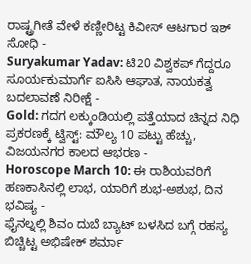ರಾಷ್ಟ್ರಗೀತೆ ವೇಳೆ ಕಣ್ಣೀರಿಟ್ಟ ಕಿವೀಸ್ ಆಟಗಾರ ಇಶ್ ಸೋಧಿ -
Suryakumar Yadav: ಟಿ20 ವಿಶ್ವಕಪ್ ಗೆದ್ದರೂ ಸೂರ್ಯಕುಮಾರ್ಗೆ ಐಸಿಸಿ ಆಘಾತ, ನಾಯಕತ್ವ ಬದಲಾವಣೆ ನಿರೀಕ್ಷೆ -
Gold: ಗದಗ ಲಕ್ಕುಂಡಿಯಲ್ಲಿ ಪತ್ತೆಯಾದ ಚಿನ್ನದ ನಿಧಿ ಪ್ರಕರಣಕ್ಕೆ ಟ್ವಿಸ್ಟ್: ಮೌಲ್ಯ 10 ಪಟ್ಟು ಹೆಚ್ಚು, ವಿಜಯನಗರ ಕಾಲದ ಆಭರಣ -
Horoscope March 10: ಈ ರಾಶಿಯವರಿಗೆ ಹಣಕಾಸಿನಲ್ಲಿ ಲಾಭ, ಯಾರಿಗೆ ಶುಭ-ಅಶುಭ, ದಿನ ಭವಿಷ್ಯ -
ಫೈನಲ್ನಲ್ಲಿ ಶಿವಂ ದುಬೆ ಬ್ಯಾಟ್ ಬಳಸಿದ ಬಗ್ಗೆ ರಹಸ್ಯ ಬಿಚ್ಚಿಟ್ಟ ಅಭಿಷೇಕ್ ಶರ್ಮಾ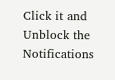Click it and Unblock the Notifications